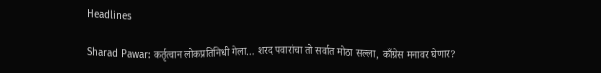Headlines

Sharad Pawar: कर्तृत्वान लोकप्रतिनिधी गेला… शरद पवारांचा तो सर्वात मोठा सल्ला, काँग्रेस मनावर घेणार?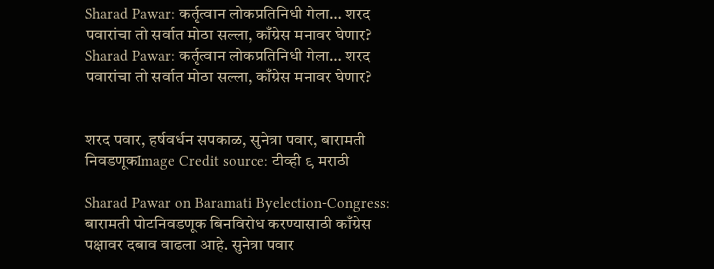Sharad Pawar: कर्तृत्वान लोकप्रतिनिधी गेला… शरद पवारांचा तो सर्वात मोठा सल्ला, काँग्रेस मनावर घेणार?
Sharad Pawar: कर्तृत्वान लोकप्रतिनिधी गेला… शरद पवारांचा तो सर्वात मोठा सल्ला, काँग्रेस मनावर घेणार?


शरद पवार, हर्षवर्धन सपकाळ, सुनेत्रा पवार, बारामती निवडणूकImage Credit source: टीव्ही ९ मराठी

Sharad Pawar on Baramati Byelection-Congress: बारामती पोटनिवडणूक बिनविरोध करण्यासाठी काँग्रेस पक्षावर दबाव वाढला आहे. सुनेत्रा पवार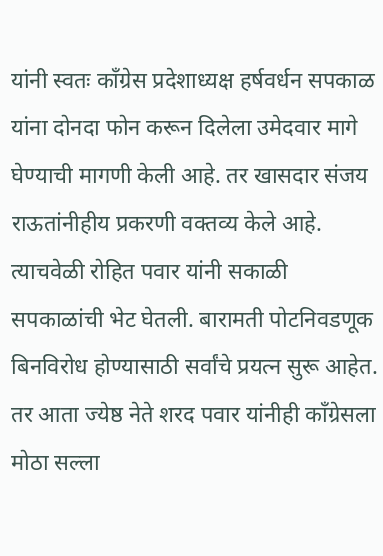यांनी स्वतः काँग्रेस प्रदेशाध्यक्ष हर्षवर्धन सपकाळ यांना दोनदा फोन करून दिलेला उमेदवार मागे घेण्याची मागणी केली आहे. तर खासदार संजय राऊतांनीहीय प्रकरणी वक्तव्य केले आहे. त्याचवेळी रोहित पवार यांनी सकाळी सपकाळांची भेट घेतली. बारामती पोटनिवडणूक बिनविरोध होण्यासाठी सर्वांचे प्रयत्न सुरू आहेत. तर आता ज्येष्ठ नेते शरद पवार यांनीही काँग्रेसला मोठा सल्ला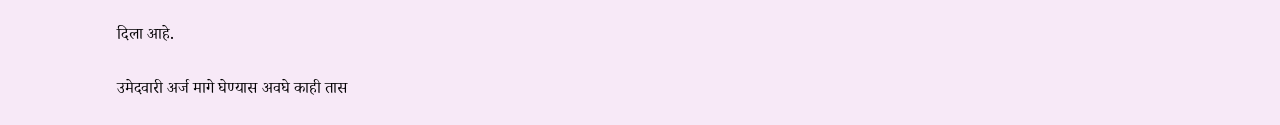दिला आहे.

उमेदवारी अर्ज मागे घेण्यास अवघे काही तास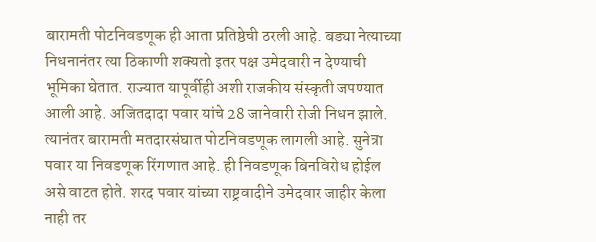बारामती पोटनिवडणूक ही आता प्रतिष्ठेची ठरली आहे. बड्या नेत्याच्या निधनानंतर त्या ठिकाणी शक्यतो इतर पक्ष उमेदवारी न देण्याची भूमिका घेतात. राज्यात यापूर्वीही अशी राजकीय संस्कृती जपण्यात आली आहे. अजितदादा पवार यांचे 28 जानेवारी रोजी निधन झाले. त्यानंतर बारामती मतदारसंघात पोटनिवडणूक लागली आहे. सुनेत्रा पवार या निवडणूक रिंगणात आहे. ही निवडणूक बिनविरोध होईल असे वाटत होते. शरद पवार यांच्या राष्ट्रवादीने उमेदवार जाहीर केला नाही तर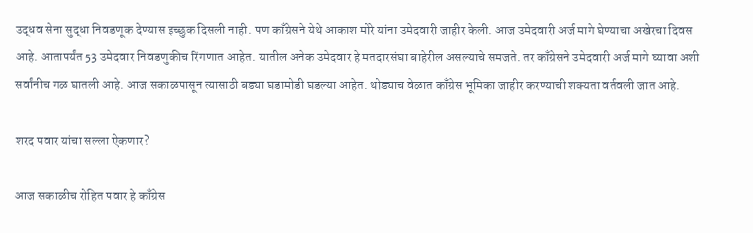उद्धव सेना सुद्धा निवडणूक देण्यास इच्छुक दिसली नाही. पण काँग्रेसने येथे आकाश मोरे यांना उमेदवारी जाहीर केली. आज उमेदवारी अर्ज मागे घेण्याचा अखेरचा दिवस आहे. आतापर्यंत 53 उमेदवार निवडणुकीच रिंगणात आहेत. यातील अनेक उमेदवार हे मतदारसंघा बाहेरील असल्याचे समजते. तर काँग्रेसने उमेदवारी अर्ज मागे घ्यावा अशी सर्वांनीच गळ घातली आहे. आज सकाळपासून त्यासाठी बड्या घडामोडी घडल्या आहेत. थोड्याच वेळात काँग्रेस भूमिका जाहीर करण्याची शक्यता वर्तवली जात आहे.

शरद पवार यांचा सल्ला ऐकणार?

आज सकाळीच रोहित पवार हे काँग्रेस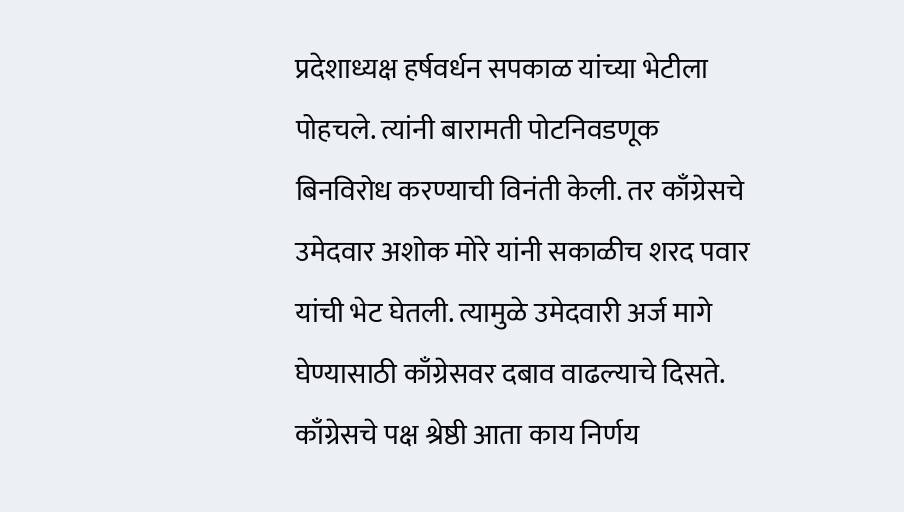प्रदेशाध्यक्ष हर्षवर्धन सपकाळ यांच्या भेटीला पोहचले. त्यांनी बारामती पोटनिवडणूक बिनविरोध करण्याची विनंती केली. तर काँग्रेसचे उमेदवार अशोक मोरे यांनी सकाळीच शरद पवार यांची भेट घेतली. त्यामुळे उमेदवारी अर्ज मागे घेण्यासाठी काँग्रेसवर दबाव वाढल्याचे दिसते. काँग्रेसचे पक्ष श्रेष्ठी आता काय निर्णय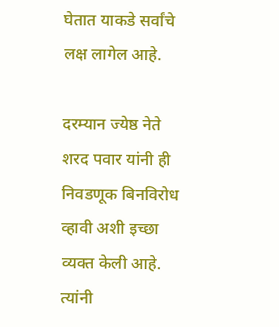घेतात याकडे सर्वांचे लक्ष लागेल आहे.

दरम्यान ज्येष्ठ नेते शरद पवार यांनी ही निवडणूक बिनविरोध व्हावी अशी इच्छा व्यक्त केली आहे. त्यांनी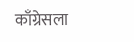काँग्रेसला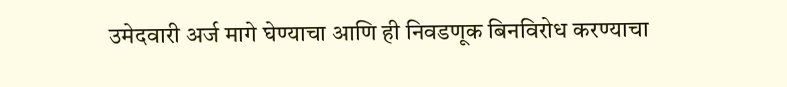उमेदवारी अर्ज मागे घेण्याचा आणि ही निवडणूक बिनविरोध करण्याचा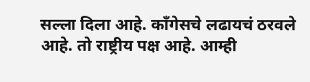सल्ला दिला आहे. काँगेसचे लढायचं ठरवले आहे. तो राष्ट्रीय पक्ष आहे. आम्ही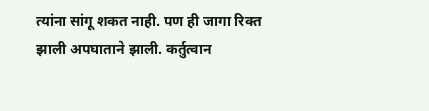त्यांना सांगू शकत नाही. पण ही जागा रिक्त झाली अपघाताने झाली. कर्तुत्वान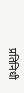प्रतिनिधी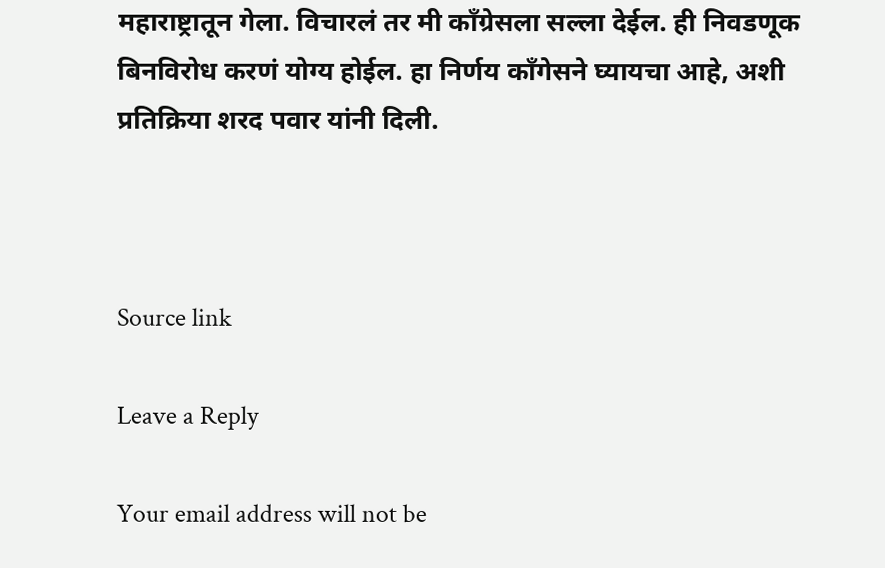महाराष्ट्रातून गेला. विचारलं तर मी काँग्रेसला सल्ला देईल. ही निवडणूक बिनविरोध करणं योग्य होईल. हा निर्णय काँगेसने घ्यायचा आहे, अशी प्रतिक्रिया शरद पवार यांनी दिली.



Source link

Leave a Reply

Your email address will not be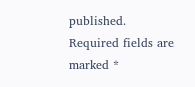published. Required fields are marked *